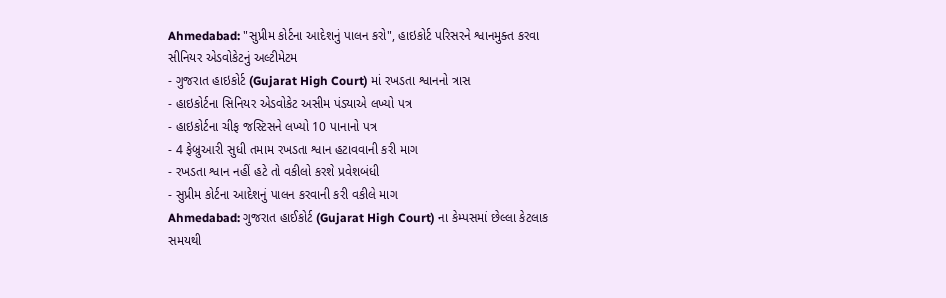Ahmedabad: "સુપ્રીમ કોર્ટના આદેશનું પાલન કરો", હાઇકોર્ટ પરિસરને શ્વાનમુક્ત કરવા સીનિયર એડવોકેટનું અલ્ટીમેટમ
- ગુજરાત હાઇકોર્ટ (Gujarat High Court) માં રખડતા શ્વાનનો ત્રાસ
- હાઇકોર્ટના સિનિયર એડવોકેટ અસીમ પંડ્યાએ લખ્યો પત્ર
- હાઇકોર્ટના ચીફ જસ્ટિસને લખ્યો 10 પાનાનો પત્ર
- 4 ફેબ્રુઆરી સુધી તમામ રખડતા શ્વાન હટાવવાની કરી માગ
- રખડતા શ્વાન નહીં હટે તો વકીલો કરશે પ્રવેશબંધી
- સુપ્રીમ કોર્ટના આદેશનું પાલન કરવાની કરી વકીલે માગ
Ahmedabad: ગુજરાત હાઈકોર્ટ (Gujarat High Court) ના કેમ્પસમાં છેલ્લા કેટલાક સમયથી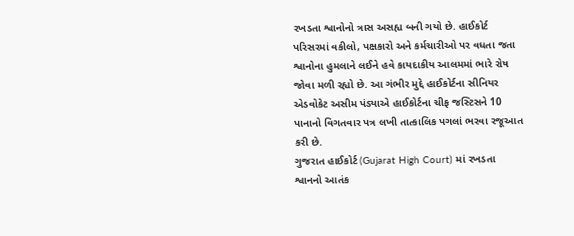રખડતા શ્વાનોનો ત્રાસ અસહ્ય બની ગયો છે. હાઈકોર્ટ પરિસરમાં વકીલો, પક્ષકારો અને કર્મચારીઓ પર વધતા જતા શ્વાનોના હુમલાને લઈને હવે કાયદાકીય આલમમાં ભારે રોષ જોવા મળી રહ્યો છે. આ ગંભીર મુદ્દે હાઈકોર્ટના સીનિયર એડવોકેટ અસીમ પંડ્યાએ હાઈકોર્ટના ચીફ જસ્ટિસને 10 પાનાનો વિગતવાર પત્ર લખી તાત્કાલિક પગલાં ભરવા રજૂઆત કરી છે.
ગુજરાત હાઈકોર્ટ (Gujarat High Court) માં રખડતા શ્વાનનો આતંક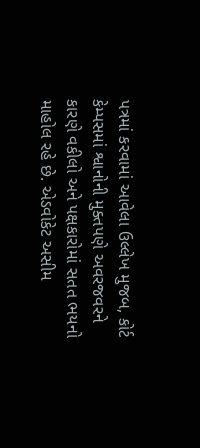પત્રમાં કરવામાં આવેલા ઉલ્લેખ મુજબ, કોર્ટ કેમ્પસમાં શ્વાનોની મુક્તપણે અવરજવરને કારણે વકીલો અને પક્ષકારોમાં સતત ભયનો માહોલ રહે છે. એડવોકેટ અસીમ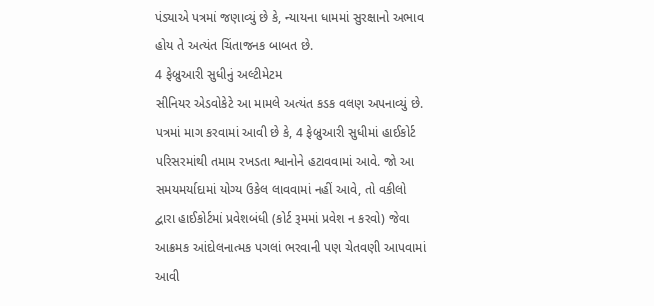પંડ્યાએ પત્રમાં જણાવ્યું છે કે, ન્યાયના ધામમાં સુરક્ષાનો અભાવ હોય તે અત્યંત ચિંતાજનક બાબત છે.
4 ફેબ્રુઆરી સુધીનું અલ્ટીમેટમ
સીનિયર એડવોકેટે આ મામલે અત્યંત કડક વલણ અપનાવ્યું છે. પત્રમાં માગ કરવામાં આવી છે કે, 4 ફેબ્રુઆરી સુધીમાં હાઈકોર્ટ પરિસરમાંથી તમામ રખડતા શ્વાનોને હટાવવામાં આવે. જો આ સમયમર્યાદામાં યોગ્ય ઉકેલ લાવવામાં નહીં આવે, તો વકીલો દ્વારા હાઈકોર્ટમાં પ્રવેશબંધી (કોર્ટ રૂમમાં પ્રવેશ ન કરવો) જેવા આક્રમક આંદોલનાત્મક પગલાં ભરવાની પણ ચેતવણી આપવામાં આવી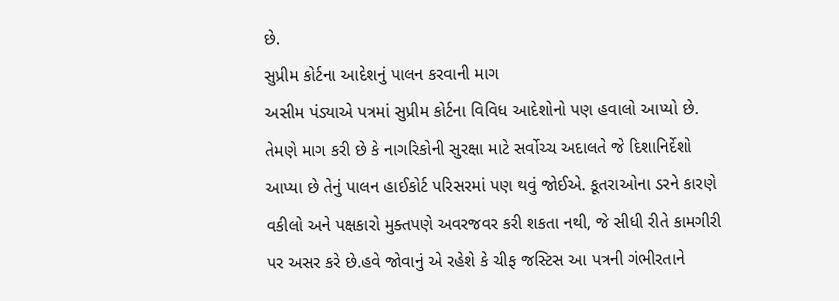છે.
સુપ્રીમ કોર્ટના આદેશનું પાલન કરવાની માગ
અસીમ પંડ્યાએ પત્રમાં સુપ્રીમ કોર્ટના વિવિધ આદેશોનો પણ હવાલો આપ્યો છે. તેમણે માગ કરી છે કે નાગરિકોની સુરક્ષા માટે સર્વોચ્ચ અદાલતે જે દિશાનિર્દેશો આપ્યા છે તેનું પાલન હાઈકોર્ટ પરિસરમાં પણ થવું જોઈએ. કૂતરાઓના ડરને કારણે વકીલો અને પક્ષકારો મુક્તપણે અવરજવર કરી શકતા નથી, જે સીધી રીતે કામગીરી પર અસર કરે છે.હવે જોવાનું એ રહેશે કે ચીફ જસ્ટિસ આ પત્રની ગંભીરતાને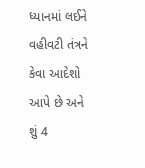ધ્યાનમાં લઈને વહીવટી તંત્રને કેવા આદેશો આપે છે અને શું 4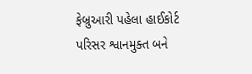ફેબ્રુઆરી પહેલા હાઈકોર્ટ પરિસર શ્વાનમુક્ત બને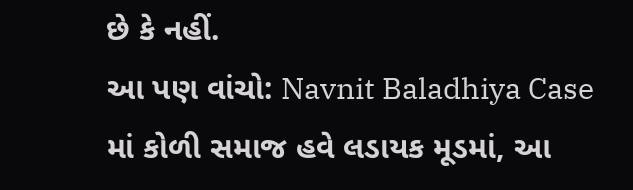છે કે નહીં.
આ પણ વાંચો: Navnit Baladhiya Case માં કોળી સમાજ હવે લડાયક મૂડમાં, આ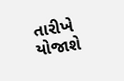તારીખે યોજાશે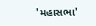'મહાસભા'